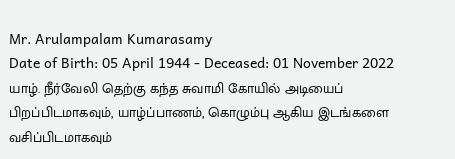Mr. Arulampalam Kumarasamy
Date of Birth: 05 April 1944 - Deceased: 01 November 2022
யாழ். நீர்வேலி தெற்கு கந்த சுவாமி கோயில் அடியைப் பிறப்பிடமாகவும், யாழ்ப்பாணம், கொழும்பு ஆகிய இடங்களை வசிப்பிடமாகவும்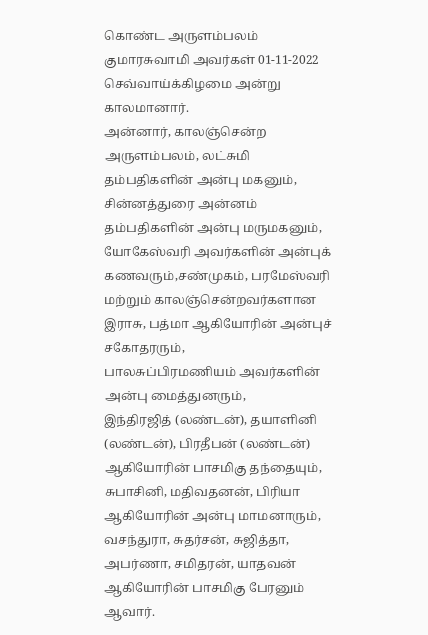கொண்ட அருளம்பலம் குமாரசுவாமி அவர்கள் 01-11-2022 செவ்வாய்க்கிழமை அன்று காலமானார்.
அன்னார், காலஞ்சென்ற அருளம்பலம், லட்சுமி தம்பதிகளின் அன்பு மகனும்,
சின்னத்துரை அன்னம் தம்பதிகளின் அன்பு மருமகனும்,
யோகேஸ்வரி அவர்களின் அன்புக் கணவரும்,சண்முகம், பரமேஸ்வரி மற்றும் காலஞ்சென்றவர்களான இராசு, பத்மா ஆகியோரின் அன்புச் சகோதரரும்,
பாலசுப்பிரமணியம் அவர்களின் அன்பு மைத்துனரும்,
இந்திரஜித் (லண்டன்), தயாளினி (லண்டன்), பிரதீபன் (லண்டன்) ஆகியோரின் பாசமிகு தந்தையும்,
சுபாசினி, மதிவதனன், பிரியா ஆகியோரின் அன்பு மாமனாரும்,
வசந்துரா, சுதர்சன், சுஜித்தா, அபர்ணா, சமிதரன், யாதவன் ஆகியோரின் பாசமிகு பேரனும் ஆவார்.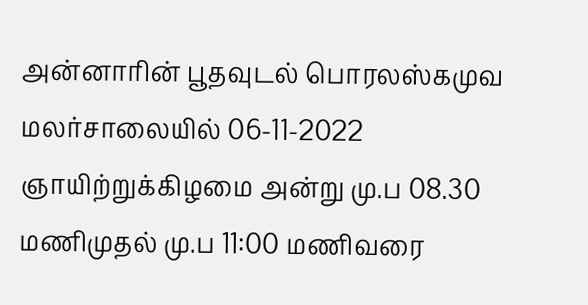அன்னாரின் பூதவுடல் பொரலஸ்கமுவ மலர்சாலையில் 06-11-2022 ஞாயிற்றுக்கிழமை அன்று மு.ப 08.30 மணிமுதல் மு.ப 11:00 மணிவரை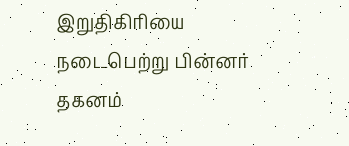இறுதிகிரியை நடைபெற்று பின்னர் தகனம்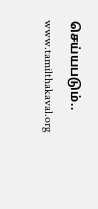செய்யபடும்..
www.tamilthakaval.org